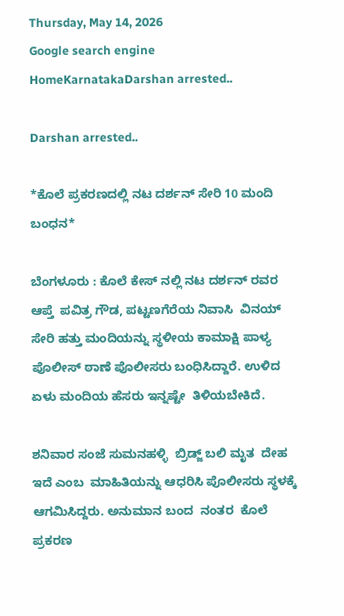Thursday, May 14, 2026
Google search engine
HomeKarnatakaDarshan arrested..

Darshan arrested..

*ಕೊಲೆ ಪ್ರಕರಣದಲ್ಲಿ ನಟ ದರ್ಶನ್ ಸೇರಿ 10 ಮಂದಿ ಬಂಧನ*

ಬೆಂಗಳೂರು : ಕೊಲೆ ಕೇಸ್ ನಲ್ಲಿ ನಟ ದರ್ಶನ್ ರವರ ಆಪ್ತೆ  ಪವಿತ್ರ ಗೌಡ, ಪಟ್ಟಣಗೆರೆಯ ನಿವಾಸಿ  ವಿನಯ್  ಸೇರಿ ಹತ್ತು ಮಂದಿಯನ್ನು ಸ್ಥಳೀಯ ಕಾಮಾಕ್ಷಿ ಪಾಳ್ಯ ಪೊಲೀಸ್ ಠಾಣೆ ಪೊಲೀಸರು ಬಂಧಿಸಿದ್ದಾರೆ. ಉಳಿದ  ಏಳು ಮಂದಿಯ ಹೆಸರು ಇನ್ನಷ್ಟೇ  ತಿಳಿಯಬೇಕಿದೆ.

ಶನಿವಾರ ಸಂಜೆ ಸುಮನಹಳ್ಳಿ  ಬ್ರಿಡ್ಜ್ ಬಲಿ ಮೃತ  ದೇಹ ಇದೆ ಎಂಬ  ಮಾಹಿತಿಯನ್ನು ಆಧರಿಸಿ ಪೊಲೀಸರು ಸ್ಥಳಕ್ಕೆ ಆಗಮಿಸಿದ್ದರು. ಅನುಮಾನ ಬಂದ  ನಂತರ  ಕೊಲೆ ಪ್ರಕರಣ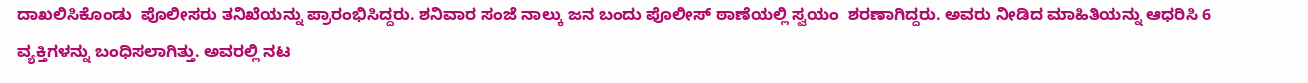ದಾಖಲಿಸಿಕೊಂಡು  ಪೊಲೀಸರು ತನಿಖೆಯನ್ನು ಪ್ರಾರಂಭಿಸಿದ್ದರು. ಶನಿವಾರ ಸಂಜೆ ನಾಲ್ಕು ಜನ ಬಂದು ಪೊಲೀಸ್ ಠಾಣೆಯಲ್ಲಿ ಸ್ವಯಂ  ಶರಣಾಗಿದ್ದರು. ಅವರು ನೀಡಿದ ಮಾಹಿತಿಯನ್ನು ಆಧರಿಸಿ 6 ವ್ಯಕ್ತಿಗಳನ್ನು ಬಂಧಿಸಲಾಗಿತ್ತು. ಅವರಲ್ಲಿ ನಟ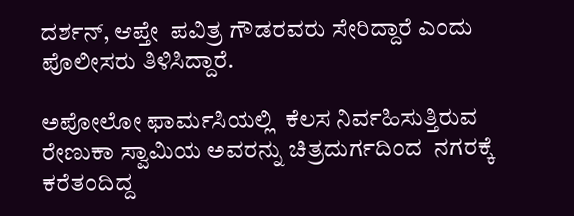ದರ್ಶನ್, ಆಪ್ತೇ  ಪವಿತ್ರ ಗೌಡರವರು ಸೇರಿದ್ದಾರೆ ಎಂದು ಪೊಲೀಸರು ತಿಳಿಸಿದ್ದಾರೆ.

ಅಪೋಲೋ ಫಾರ್ಮಸಿಯಲ್ಲಿ  ಕೆಲಸ ನಿರ್ವಹಿಸುತ್ತಿರುವ  ರೇಣುಕಾ ಸ್ವಾಮಿಯ ಅವರನ್ನು ಚಿತ್ರದುರ್ಗದಿಂದ  ನಗರಕ್ಕೆ ಕರೆತಂದಿದ್ದ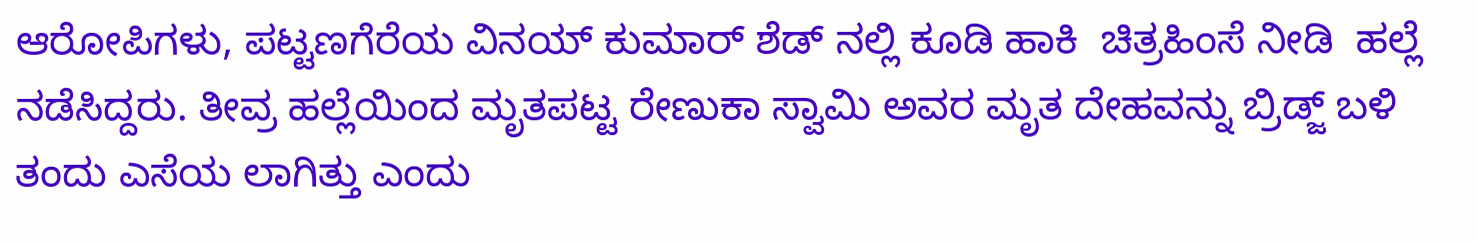ಆರೋಪಿಗಳು, ಪಟ್ಟಣಗೆರೆಯ ವಿನಯ್ ಕುಮಾರ್ ಶೆಡ್ ನಲ್ಲಿ ಕೂಡಿ ಹಾಕಿ  ಚಿತ್ರಹಿಂಸೆ ನೀಡಿ  ಹಲ್ಲೆ ನಡೆಸಿದ್ದರು. ತೀವ್ರ ಹಲ್ಲೆಯಿಂದ ಮೃತಪಟ್ಟ ರೇಣುಕಾ ಸ್ವಾಮಿ ಅವರ ಮೃತ ದೇಹವನ್ನು ಬ್ರಿಡ್ಜ್ ಬಳಿ ತಂದು ಎಸೆಯ ಲಾಗಿತ್ತು ಎಂದು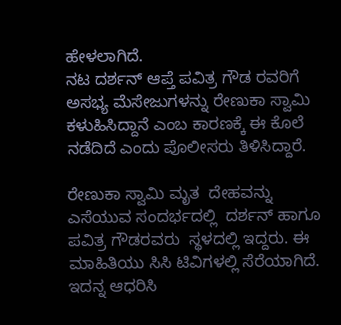ಹೇಳಲಾಗಿದೆ.
ನಟ ದರ್ಶನ್ ಆಪ್ತೆ ಪವಿತ್ರ ಗೌಡ ರವರಿಗೆ ಅಸಭ್ಯ ಮೆಸೇಜುಗಳನ್ನು ರೇಣುಕಾ ಸ್ವಾಮಿ ಕಳುಹಿಸಿದ್ದಾನೆ ಎಂಬ ಕಾರಣಕ್ಕೆ ಈ ಕೊಲೆ ನಡೆದಿದೆ ಎಂದು ಪೊಲೀಸರು ತಿಳಿಸಿದ್ದಾರೆ.

ರೇಣುಕಾ ಸ್ವಾಮಿ ಮೃತ  ದೇಹವನ್ನು ಎಸೆಯುವ ಸಂದರ್ಭದಲ್ಲಿ  ದರ್ಶನ್ ಹಾಗೂ  ಪವಿತ್ರ ಗೌಡರವರು  ಸ್ಥಳದಲ್ಲಿ ಇದ್ದರು. ಈ ಮಾಹಿತಿಯು ಸಿಸಿ ಟಿವಿಗಳಲ್ಲಿ ಸೆರೆಯಾಗಿದೆ. ಇದನ್ನ ಆಧರಿಸಿ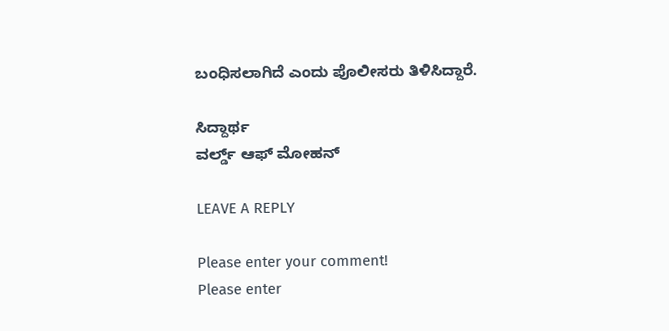ಬಂಧಿಸಲಾಗಿದೆ ಎಂದು ಪೊಲೀಸರು ತಿಳಿಸಿದ್ದಾರೆ.

ಸಿದ್ದಾರ್ಥ
ವರ್ಲ್ಡ್ ಆಫ್ ಮೋಹನ್

LEAVE A REPLY

Please enter your comment!
Please enter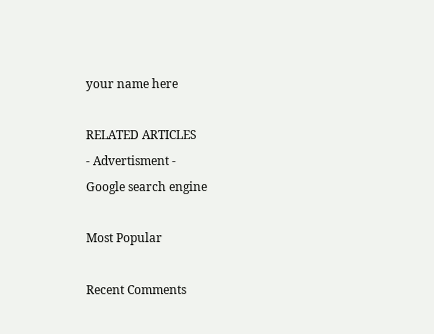your name here

RELATED ARTICLES
- Advertisment -
Google search engine

Most Popular

Recent Comments